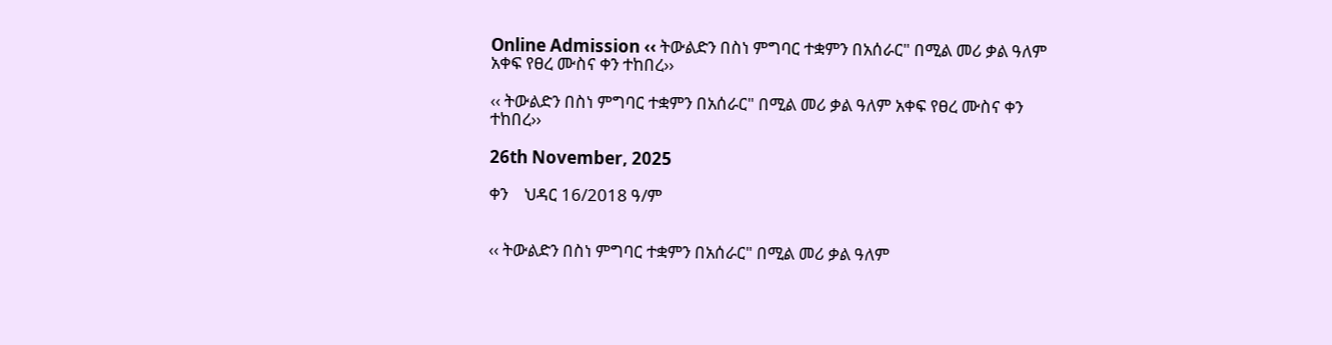Online Admission ‹‹ ትውልድን በስነ ምግባር ተቋምን በአሰራር" በሚል መሪ ቃል ዓለም አቀፍ የፀረ ሙስና ቀን ተከበረ››

‹‹ ትውልድን በስነ ምግባር ተቋምን በአሰራር" በሚል መሪ ቃል ዓለም አቀፍ የፀረ ሙስና ቀን ተከበረ››

26th November, 2025

ቀን    ህዳር 16/2018 ዓ/ም


‹‹ ትውልድን በስነ ምግባር ተቋምን በአሰራር" በሚል መሪ ቃል ዓለም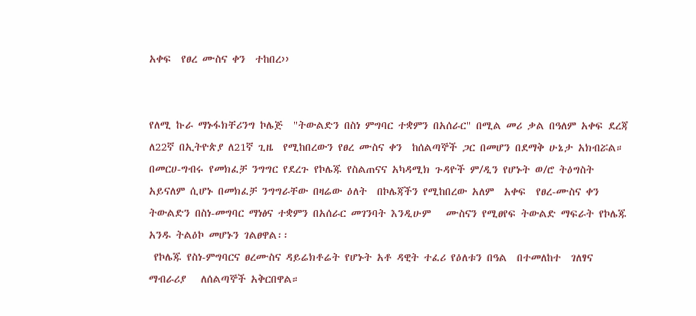አቀፍ  የፀረ ሙስና ቀን  ተከበረ››


የለሚ ኩራ ማኑፋክቸሪንግ ኮሌጅ  "ትውልድን በስነ ምግባር ተቋምን በአሰራር" በሚል መሪ ቃል በዓለም አቀፍ ደረጃ ለ22ኛ በኢትዮጵያ ለ21ኛ ጊዜ  የሚከበረውን የፀረ ሙስና ቀን  ከሰልጣኞች ጋር በመሆን በደማቅ ሁኔታ አክብሯል።
በመርሀ-ግብሩ የመክፈቻ ንግግር የደረጉ የኮሌጁ የስልጠናና አካዳሚክ ጉዳዮች ም/ዲን የሆኑት ወ/ሮ ትዕግስት አይናለም ሲሆኑ በመክፈቻ ንግግራቸው በዛሬው ዕለት  በኮሌጃችን የሚከበረው አለም  አቀፍ  የፀረ-ሙስና ቀን  ትውልድን በስነ-መግባር ማነፅና ተቋምን በአሰራር መገንባት እንዲሁም   ሙስናን የሚፀየፍ ትውልድ ማፍራት የኮሌጁ አንዱ ትልዕኮ መሆኑን ገልፀዋል፡፡
 የኮሌጁ የስነ-ምግባርና ፀረሙስና ዳይሬክቶሬት የሆኑት አቶ ዳዊት ተፈሪ የዕለቱን በዓል  በተመለከተ  ገለፃና ማብራሪያ   ለሰልጣኞች አቅርበዋል።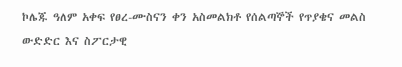ኮሌጁ ዓለም አቀፍ የፀረ-ሙስናን ቀን አስመልክቶ የሰልጣኞች የጥያቄና መልስ ውድድር እና ስፖርታዊ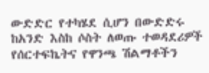ውድድር የተካሄደ ሲሆን በውድድሩ ከአንድ እስከ ሶስት ለወጡ ተወዳደሪዎች የሰርተፍኬትና የዋንጫ ሽልማቶችን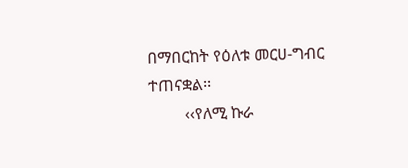በማበርከት የዕለቱ መርሀ-ግብር ተጠናቋል፡፡
         ‹‹የለሚ ኩራ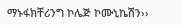ማኑፋክቸሪንግ ኮሌጅ ኮሙኒኬሽን››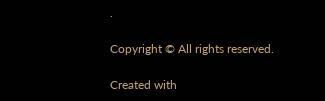.

Copyright © All rights reserved.

Created with